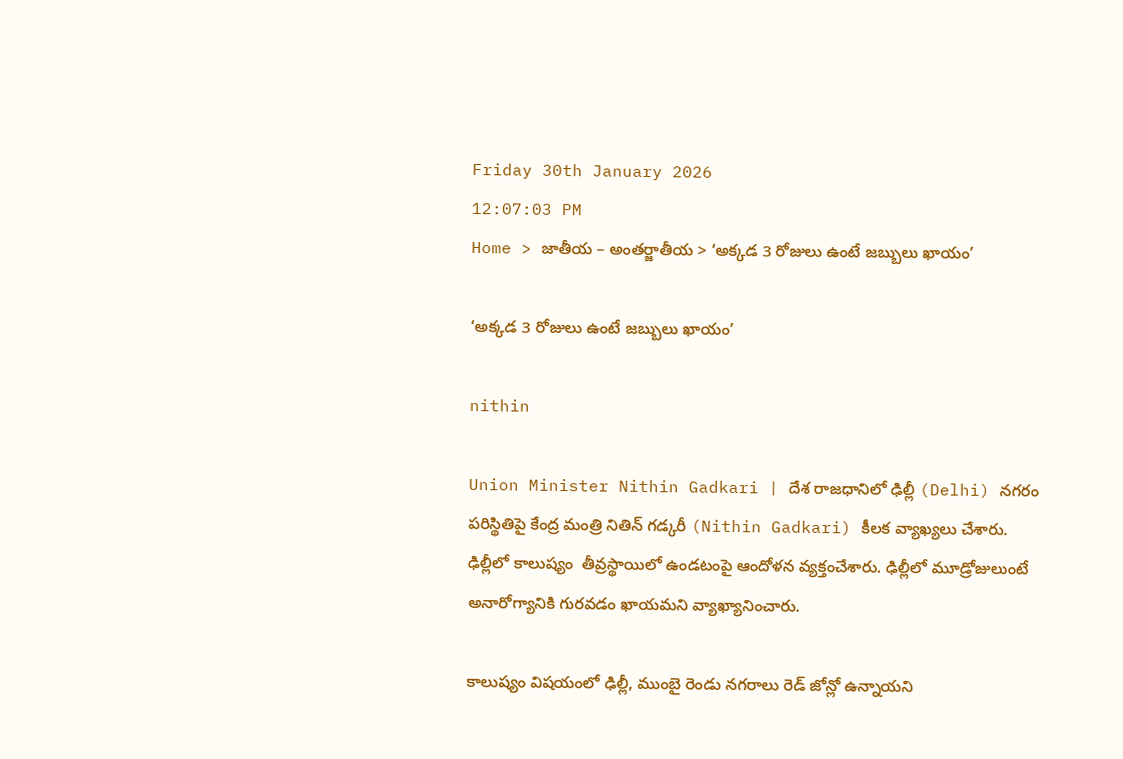Friday 30th January 2026
12:07:03 PM
Home > జాతీయ – అంతర్జాతీయ > ‘అక్కడ 3 రోజులు ఉంటే జబ్బులు ఖాయం’

‘అక్కడ 3 రోజులు ఉంటే జబ్బులు ఖాయం’

nithin

Union Minister Nithin Gadkari | దేశ రాజధానిలో ఢిల్లీ (Delhi) నగరం పరిస్థితిపై కేంద్ర మంత్రి నితిన్ గడ్కరీ (Nithin Gadkari) కీలక వ్యాఖ్యలు చేశారు. ఢిల్లీలో కాలుష్యం  తీవ్రస్థాయిలో ఉండటంపై ఆందోళన వ్యక్తంచేశారు. ఢిల్లీలో మూడ్రోజులుంటే అనారోగ్యానికి గురవడం ఖాయమని వ్యాఖ్యానించారు.

కాలుష్యం విషయంలో ఢిల్లీ, ముంబై రెండు నగరాలు రెడ్ జోన్లో ఉన్నాయని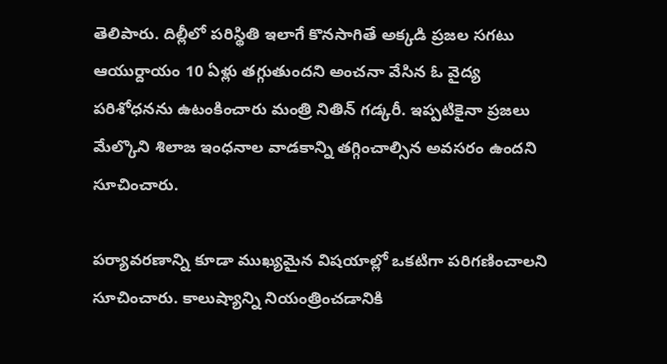తెలిపారు. దిల్లీలో పరిస్థితి ఇలాగే కొనసాగితే అక్కడి ప్రజల సగటు ఆయుర్దాయం 10 ఏళ్లు తగ్గుతుందని అంచనా వేసిన ఓ వైద్య పరిశోధనను ఉటంకించారు మంత్రి నితిన్ గడ్కరీ. ఇప్పటికైనా ప్రజలు మేల్కొని శిలాజ ఇంధనాల వాడకాన్ని తగ్గించాల్సిన అవసరం ఉందని సూచించారు.

పర్యావరణాన్ని కూడా ముఖ్యమైన విషయాల్లో ఒకటిగా పరిగణించాలని సూచించారు. కాలుష్యాన్ని నియంత్రించడానికి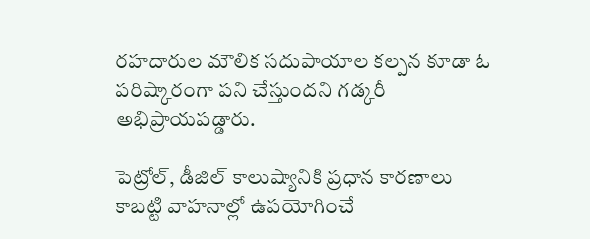రహదారుల మౌలిక సదుపాయాల కల్పన కూడా ఓ పరిష్కారంగా పని చేస్తుందని గడ్కరీ అభిప్రాయపడ్డారు.

పెట్రోల్, డీజిల్ కాలుష్యానికి ప్రధాన కారణాలు కాబట్టి వాహనాల్లో ఉపయోగించే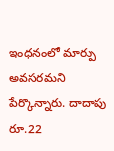ఇంధనంలో మార్పు అవసరమని పేర్కొన్నారు. దాదాపు రూ.22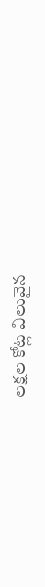లక్షల కోట్ల విలువైన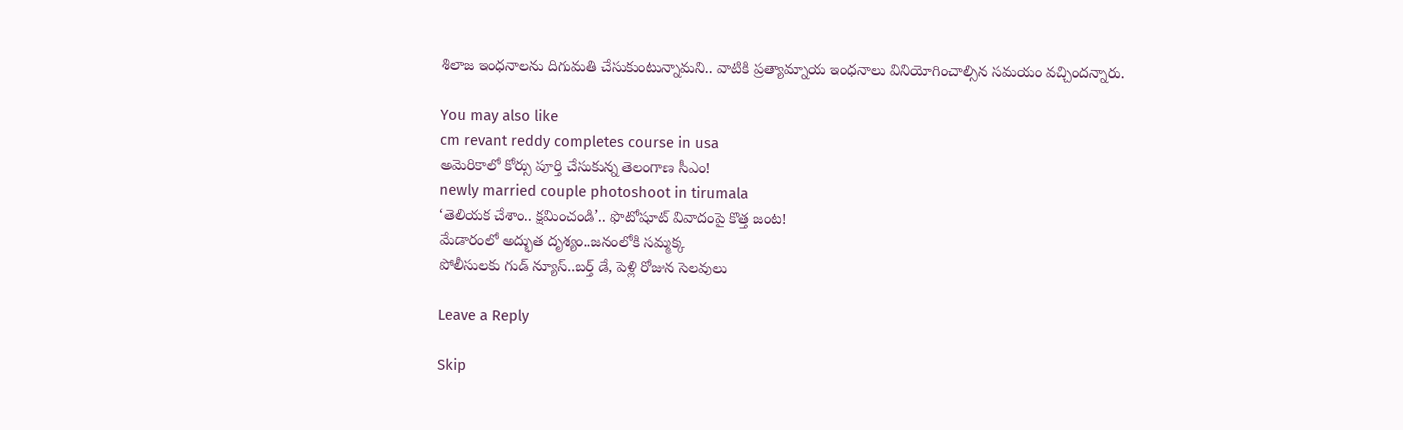శిలాజ ఇంధనాలను దిగుమతి చేసుకుంటున్నామని.. వాటికి ప్రత్యామ్నాయ ఇంధనాలు వినియోగించాల్సిన సమయం వచ్చిందన్నారు.

You may also like
cm revant reddy completes course in usa
అమెరికాలో కోర్సు పూర్తి చేసుకున్న తెలంగాణ సీఎం!
newly married couple photoshoot in tirumala
‘తెలియక చేశాం.. క్షమించండి’.. ఫొటోషూట్ వివాదంపై కొత్త జంట!
మేడారంలో అద్భుత దృశ్యం..జనంలోకి సమ్మక్క
పోలీసులకు గుడ్ న్యూస్..బర్త్ డే, పెళ్లి రోజున సెలవులు

Leave a Reply

Skip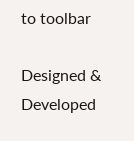to toolbar

Designed & Developed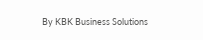By KBK Business Solutions